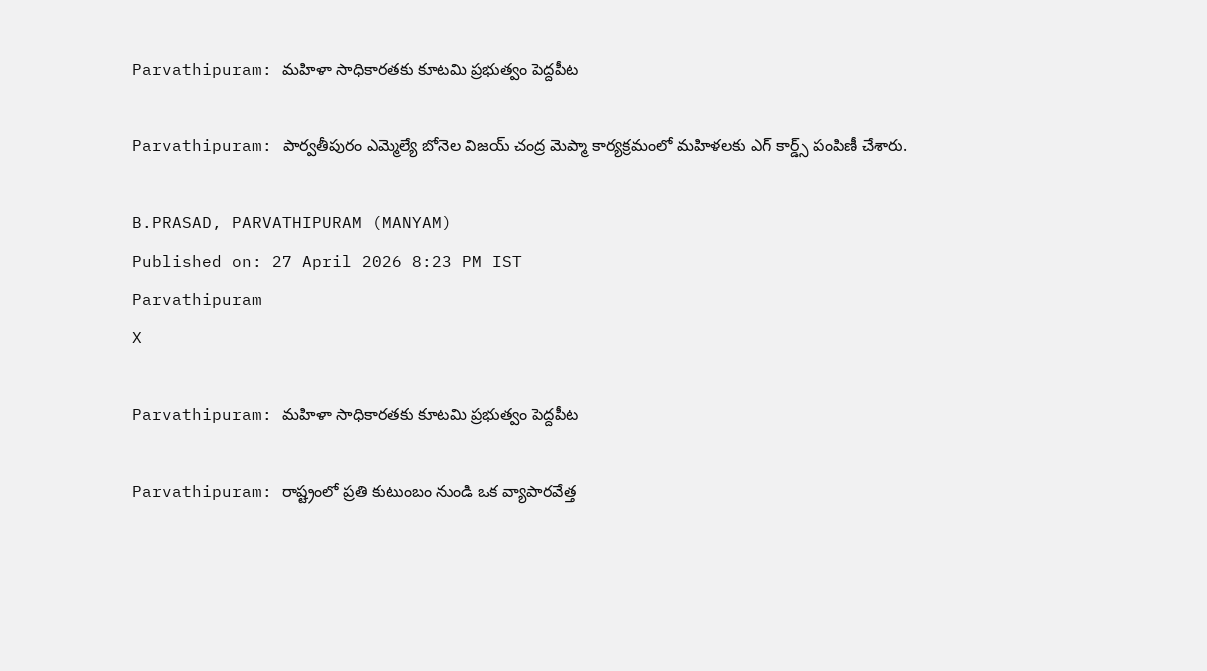Parvathipuram: మహిళా సాధికారతకు కూటమి ప్రభుత్వం పెద్దపీట

Parvathipuram: పార్వతీపురం ఎమ్మెల్యే బోనెల విజయ్ చంద్ర మెప్మా కార్యక్రమంలో మహిళలకు ఎగ్ కార్డ్స్ పంపిణీ చేశారు.

B.PRASAD, PARVATHIPURAM (MANYAM)
Published on: 27 April 2026 8:23 PM IST
Parvathipuram
X

Parvathipuram: మహిళా సాధికారతకు కూటమి ప్రభుత్వం పెద్దపీట

Parvathipuram: రాష్ట్రంలో ప్రతి కుటుంబం నుండి ఒక వ్యాపారవేత్త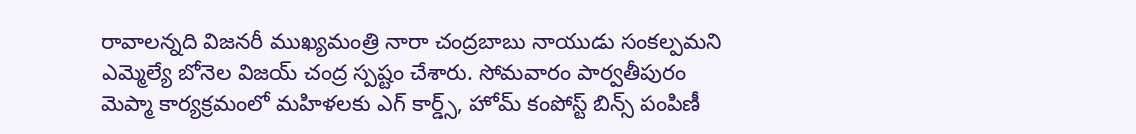రావాలన్నది విజనరీ ముఖ్యమంత్రి నారా చంద్రబాబు నాయుడు సంకల్పమని ఎమ్మెల్యే బోనెల విజయ్ చంద్ర స్పష్టం చేశారు. సోమవారం పార్వతీపురం మెప్మా కార్యక్రమంలో మహిళలకు ఎగ్ కార్డ్స్, హోమ్ కంపోస్ట్ బిన్స్ పంపిణీ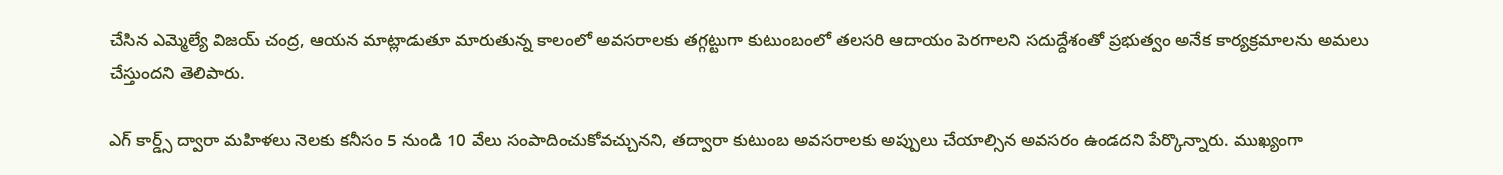చేసిన ఎమ్మెల్యే విజయ్ చంద్ర, ఆయన మాట్లాడుతూ మారుతున్న కాలంలో అవసరాలకు తగ్గట్టుగా కుటుంబంలో తలసరి ఆదాయం పెరగాలని సదుద్దేశంతో ప్రభుత్వం అనేక కార్యక్రమాలను అమలు చేస్తుందని తెలిపారు.

ఎగ్ కార్డ్స్ ద్వారా మహిళలు నెలకు కనీసం 5 నుండి 10 వేలు సంపాదించుకోవచ్చునని, తద్వారా కుటుంబ అవసరాలకు అప్పులు చేయాల్సిన అవసరం ఉండదని పేర్కొన్నారు. ముఖ్యంగా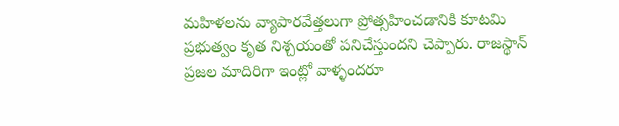మహిళలను వ్యాపారవేత్తలుగా ప్రోత్సహించడానికి కూటమి ప్రభుత్వం కృత నిశ్చయంతో పనిచేస్తుందని చెప్పారు. రాజస్థాన్ ప్రజల మాదిరిగా ఇంట్లో వాళ్ళందరూ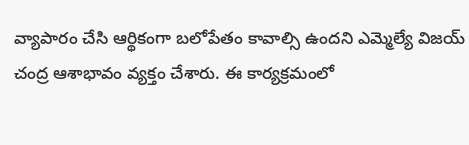వ్యాపారం చేసి ఆర్థికంగా బలోపేతం కావాల్సి ఉందని ఎమ్మెల్యే విజయ్ చంద్ర ఆశాభావం వ్యక్తం చేశారు. ఈ కార్యక్రమంలో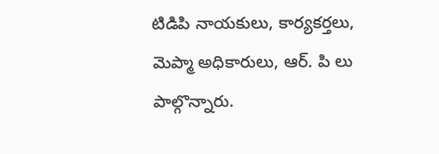టిడిపి నాయకులు, కార్యకర్తలు, మెప్మా అధికారులు, ఆర్. పి లు పాల్గొన్నారు.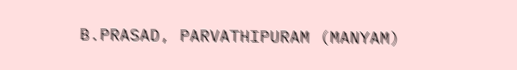B.PRASAD, PARVATHIPURAM (MANYAM)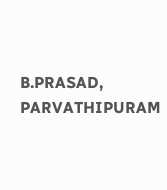B.PRASAD, PARVATHIPURAM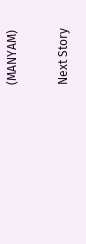(MANYAM)

Next Story